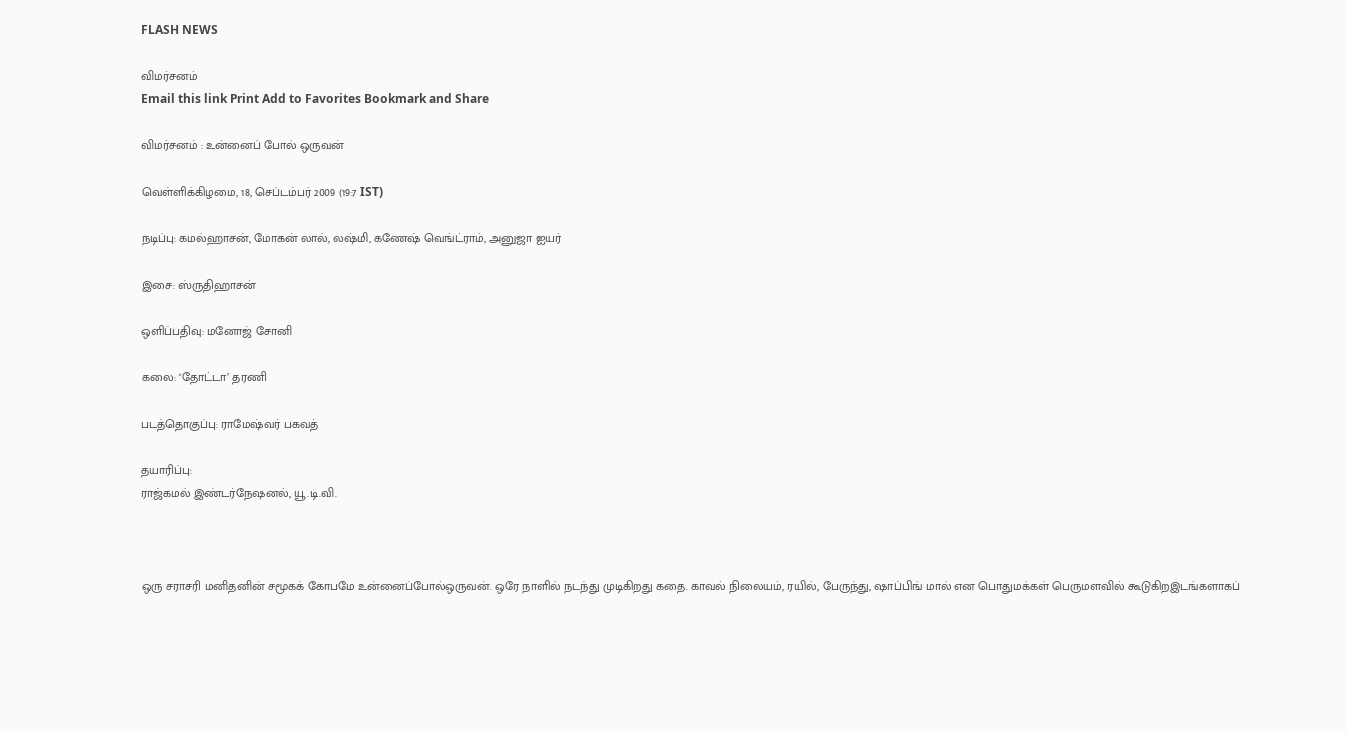FLASH NEWS

விமர்சனம்
Email this link Print Add to Favorites Bookmark and Share

விமர்சனம் : உன்னைப் போல் ஒருவன்

வெள்ளிக்கிழமை, 18, செப்டம்பர் 2009 (19:7 IST)

நடிப்பு: கமல்ஹாசன், மோகன் லால், லஷ்மி, கணேஷ் வெங்ட்ராம், அனுஜா ஐயர்

இசை: ஸ்ருதிஹாசன்

ஒளிப்பதிவு: மனோஜ் சோனி

கலை: ‘தோட்டா’ தரணி

படத்தொகுப்பு: ராமேஷ்வர் பகவத்

தயாரிப்பு:
ராஜ்கமல் இண்டர்நேஷனல், யூ.டி.வி.



ஒரு சராசரி மனிதனின் சமூகக் கோபமே உன்னைப்போல்ஒருவன். ஒரே நாளில் நடந்து முடிகிறது கதை. காவல் நிலையம், ரயில், பேருந்து, ஷாப்பிங் மால் என பொதுமக்கள் பெருமளவில் கூடுகிறஇடங்களாகப்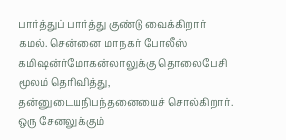பார்த்துப் பார்த்து குண்டு வைக்கிறார் கமல். சென்னை மாநகர் போலீஸ் கமிஷன்ர்மோகன்லாலுக்கு தொலைபேசி மூலம் தெரிவித்து, தன்னுடையநிபந்தனையைச் சொல்கிறார். ஒரு சேனலுக்கும்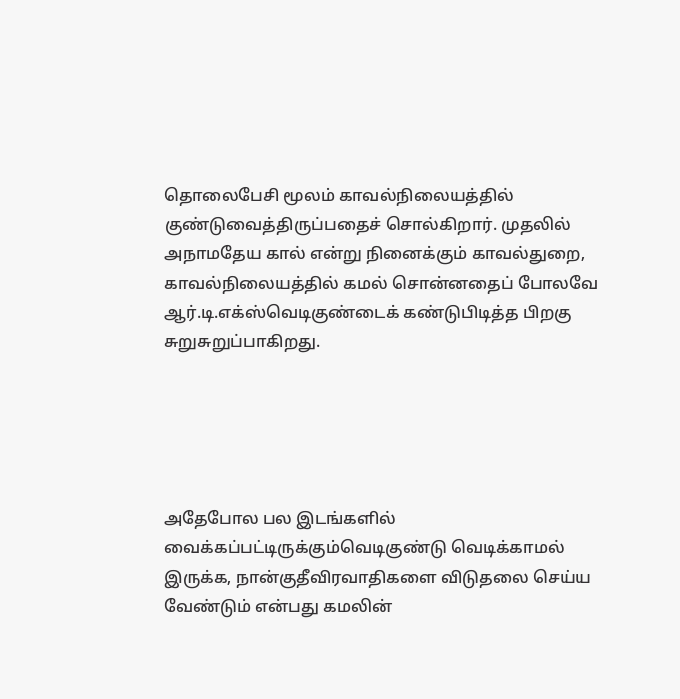தொலைபேசி மூலம் காவல்நிலையத்தில் குண்டுவைத்திருப்பதைச் சொல்கிறார். முதலில் அநாமதேய கால் என்று நினைக்கும் காவல்துறை, காவல்நிலையத்தில் கமல் சொன்னதைப் போலவே ஆர்.டி.எக்ஸ்வெடிகுண்டைக் கண்டுபிடித்த பிறகு சுறுசுறுப்பாகிறது.





அதேபோல பல இடங்களில் வைக்கப்பட்டிருக்கும்வெடிகுண்டு வெடிக்காமல் இருக்க, நான்குதீவிரவாதிகளை விடுதலை செய்ய வேண்டும் என்பது கமலின்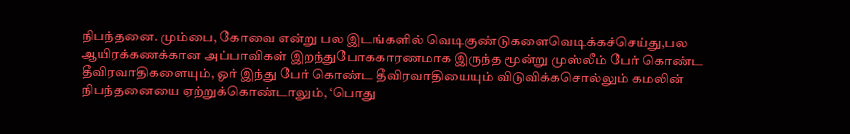நிபந்தனை. மும்பை, கோவை என்று பல இடங்களில் வெடிகுண்டுகளைவெடிக்கச்செய்து,பல ஆயிரக்கணக்கான அப்பாவிகள் இறந்துபோககாரணமாக இருந்த மூன்று முஸ்லீம் பேர் கொண்ட தீவிரவாதிகளையும், ஓர் இந்து பேர் கொண்ட தீவிரவாதியையும் விடுவிக்கசொல்லும் கமலின் நிபந்தனையை ஏற்றுக்கொண்டாலும், ‘பொது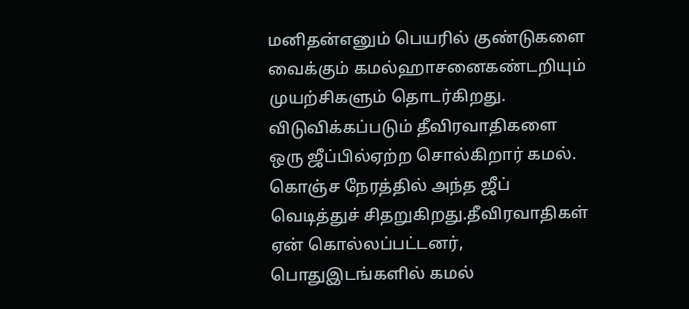மனிதன்எனும் பெயரில் குண்டுகளை வைக்கும் கமல்ஹாசனைகண்டறியும் முயற்சிகளும் தொடர்கிறது. விடுவிக்கப்படும் தீவிரவாதிகளை ஒரு ஜீப்பில்ஏற்ற சொல்கிறார் கமல். கொஞ்ச நேரத்தில் அந்த ஜீப் வெடித்துச் சிதறுகிறது.தீவிரவாதிகள் ஏன் கொல்லப்பட்டனர், பொதுஇடங்களில் கமல்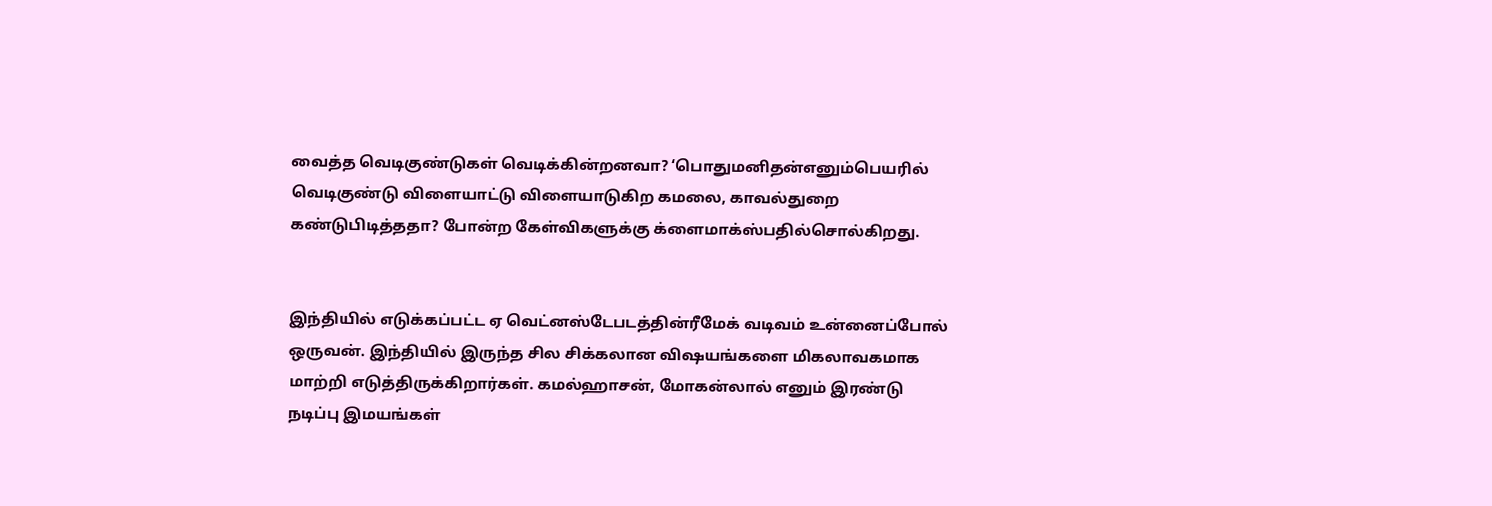வைத்த வெடிகுண்டுகள் வெடிக்கின்றனவா? ‘பொதுமனிதன்எனும்பெயரில் வெடிகுண்டு விளையாட்டு விளையாடுகிற கமலை, காவல்துறை கண்டுபிடித்ததா? போன்ற கேள்விகளுக்கு க்ளைமாக்ஸ்பதில்சொல்கிறது.


இந்தியில் எடுக்கப்பட்ட ஏ வெட்னஸ்டேபடத்தின்ரீமேக் வடிவம் உன்னைப்போல் ஒருவன். இந்தியில் இருந்த சில சிக்கலான விஷயங்களை மிகலாவகமாக மாற்றி எடுத்திருக்கிறார்கள். கமல்ஹாசன், மோகன்லால் எனும் இரண்டு நடிப்பு இமயங்கள்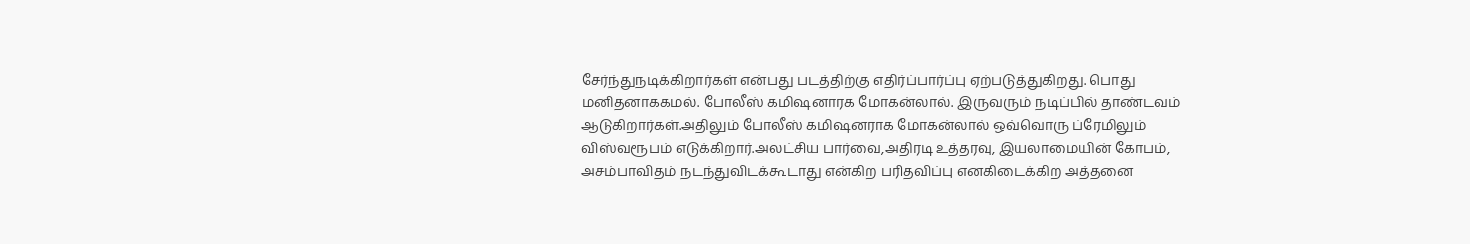சேர்ந்துநடிக்கிறார்கள் என்பது படத்திற்கு எதிர்ப்பார்ப்பு ஏற்படுத்துகிறது. பொது மனிதனாககமல். போலீஸ் கமிஷனாரக மோகன்லால். இருவரும் நடிப்பில் தாண்டவம் ஆடுகிறார்கள்.அதிலும் போலீஸ் கமிஷனராக மோகன்லால் ஒவ்வொரு ப்ரேமிலும் விஸ்வரூபம் எடுக்கிறார்.அலட்சிய பார்வை,அதிரடி உத்தரவு, இயலாமையின் கோபம், அசம்பாவிதம் நடந்துவிடக்கூடாது என்கிற பரிதவிப்பு எனகிடைக்கிற அத்தனை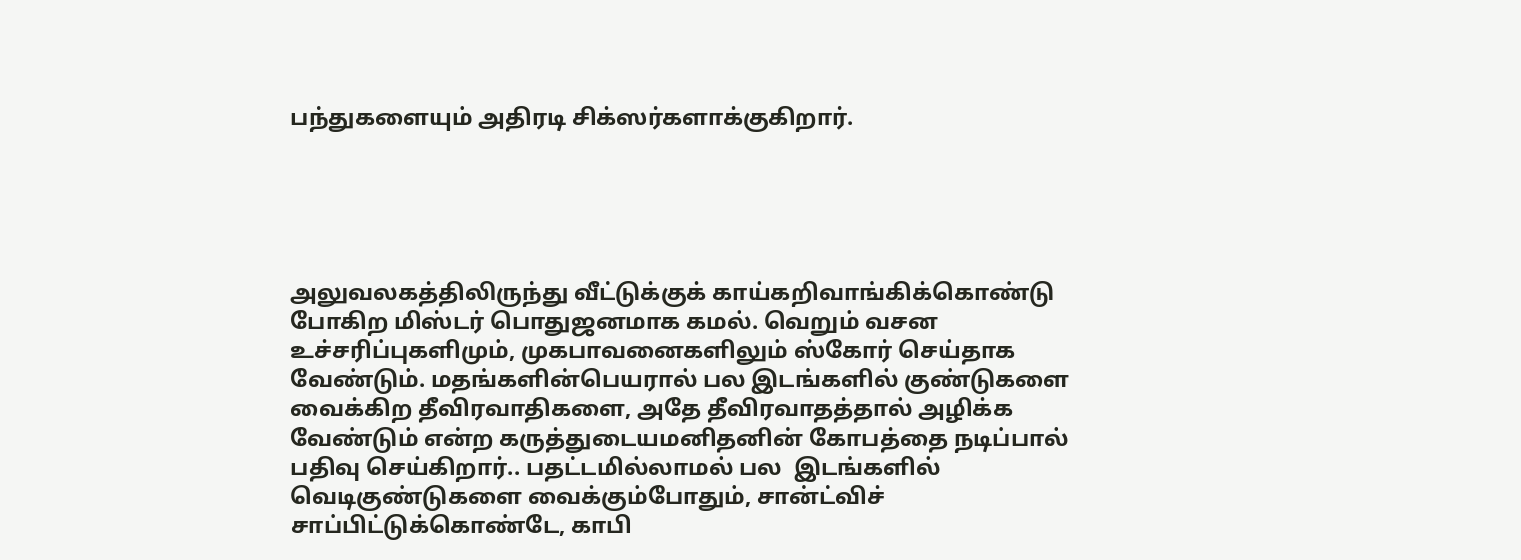பந்துகளையும் அதிரடி சிக்ஸர்களாக்குகிறார்.





அலுவலகத்திலிருந்து வீட்டுக்குக் காய்கறிவாங்கிக்கொண்டு போகிற மிஸ்டர் பொதுஜனமாக கமல். வெறும் வசன உச்சரிப்புகளிமும், முகபாவனைகளிலும் ஸ்கோர் செய்தாக வேண்டும். மதங்களின்பெயரால் பல இடங்களில் குண்டுகளை வைக்கிற தீவிரவாதிகளை, அதே தீவிரவாதத்தால் அழிக்க வேண்டும் என்ற கருத்துடையமனிதனின் கோபத்தை நடிப்பால் பதிவு செய்கிறார்.. பதட்டமில்லாமல் பல  இடங்களில் வெடிகுண்டுகளை வைக்கும்போதும், சான்ட்விச் சாப்பிட்டுக்கொண்டே, காபி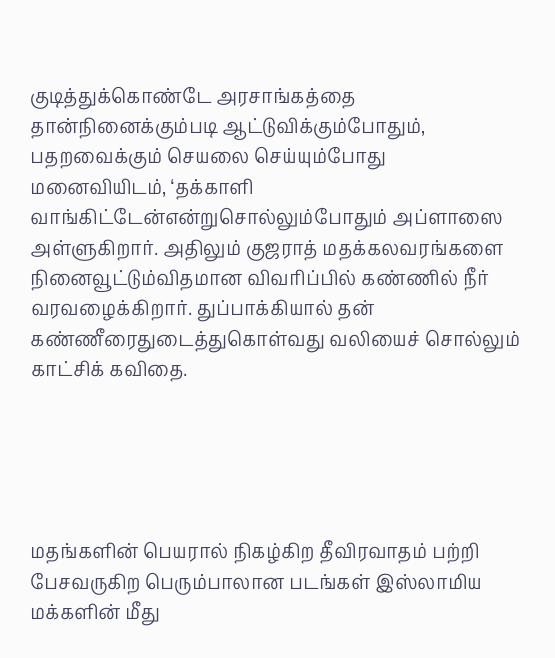குடித்துக்கொண்டே அரசாங்கத்தை தான்நினைக்கும்படி ஆட்டுவிக்கும்போதும், பதறவைக்கும் செயலை செய்யும்போது மனைவியிடம், ‘தக்காளி வாங்கிட்டேன்என்றுசொல்லும்போதும் அப்ளாஸை அள்ளுகிறார். அதிலும் குஜராத் மதக்கலவரங்களை நினைவூட்டும்விதமான விவரிப்பில் கண்ணில் நீர் வரவழைக்கிறார். துப்பாக்கியால் தன் கண்ணீரைதுடைத்துகொள்வது வலியைச் சொல்லும் காட்சிக் கவிதை.





மதங்களின் பெயரால் நிகழ்கிற தீவிரவாதம் பற்றி பேசவருகிற பெரும்பாலான படங்கள் இஸ்லாமிய மக்களின் மீது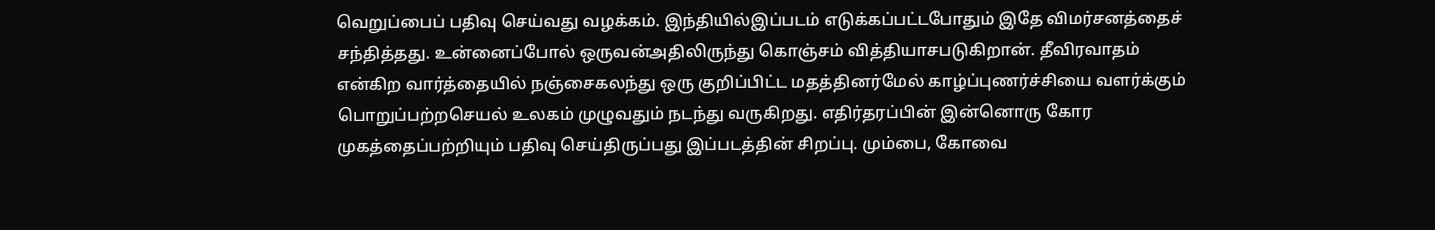வெறுப்பைப் பதிவு செய்வது வழக்கம். இந்தியில்இப்படம் எடுக்கப்பட்டபோதும் இதே விமர்சனத்தைச் சந்தித்தது. உன்னைப்போல் ஒருவன்அதிலிருந்து கொஞ்சம் வித்தியாசபடுகிறான். தீவிரவாதம் என்கிற வார்த்தையில் நஞ்சைகலந்து ஒரு குறிப்பிட்ட மதத்தினர்மேல் காழ்ப்புணர்ச்சியை வளர்க்கும் பொறுப்பற்றசெயல் உலகம் முழுவதும் நடந்து வருகிறது. எதிர்தரப்பின் இன்னொரு கோர முகத்தைப்பற்றியும் பதிவு செய்திருப்பது இப்படத்தின் சிறப்பு. மும்பை, கோவை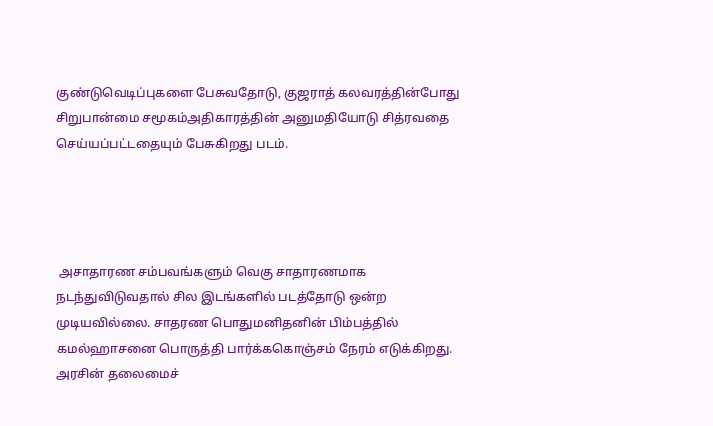குண்டுவெடிப்புகளை பேசுவதோடு, குஜராத் கலவரத்தின்போது சிறுபான்மை சமூகம்அதிகாரத்தின் அனுமதியோடு சித்ரவதை செய்யப்பட்டதையும் பேசுகிறது படம்.




 அசாதாரண சம்பவங்களும் வெகு சாதாரணமாக நடந்துவிடுவதால் சில இடங்களில் படத்தோடு ஒன்ற முடியவில்லை. சாதரண பொதுமனிதனின் பிம்பத்தில் கமல்ஹாசனை பொருத்தி பார்க்ககொஞ்சம் நேரம் எடுக்கிறது. அரசின் தலைமைச்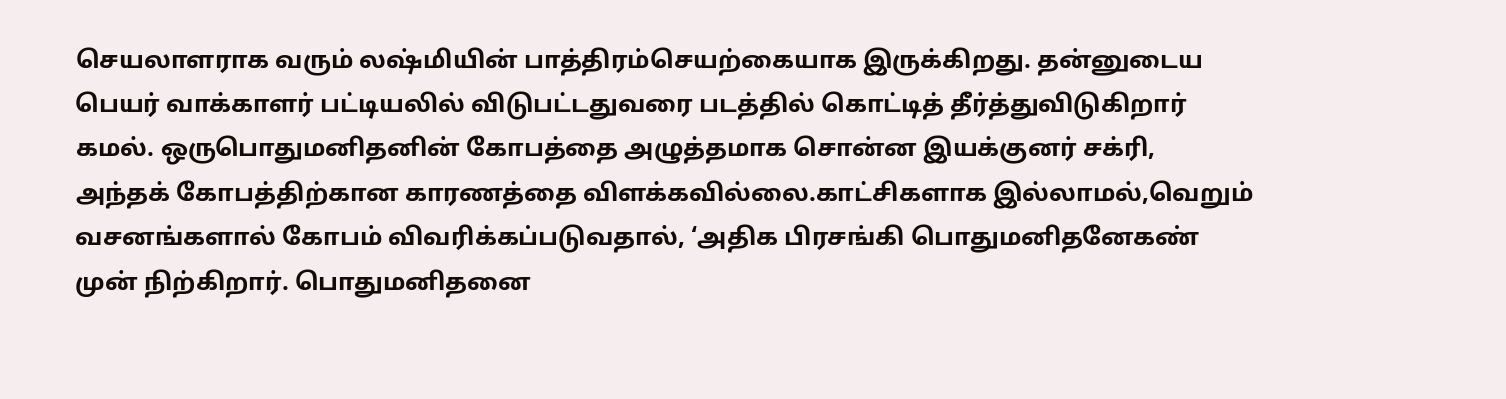செயலாளராக வரும் லஷ்மியின் பாத்திரம்செயற்கையாக இருக்கிறது. தன்னுடைய பெயர் வாக்காளர் பட்டியலில் விடுபட்டதுவரை படத்தில் கொட்டித் தீர்த்துவிடுகிறார் கமல். ஒருபொதுமனிதனின் கோபத்தை அழுத்தமாக சொன்ன இயக்குனர் சக்ரி, அந்தக் கோபத்திற்கான காரணத்தை விளக்கவில்லை.காட்சிகளாக இல்லாமல்,வெறும் வசனங்களால் கோபம் விவரிக்கப்படுவதால், ‘அதிக பிரசங்கி பொதுமனிதனேகண் முன் நிற்கிறார். பொதுமனிதனை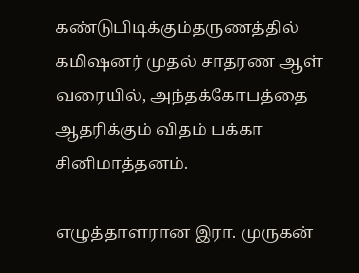கண்டுபிடிக்கும்தருணத்தில் கமிஷனர் முதல் சாதரண ஆள் வரையில், அந்தக்கோபத்தை ஆதரிக்கும் விதம் பக்கா சினிமாத்தனம்.

எழுத்தாளரான இரா. முருகன்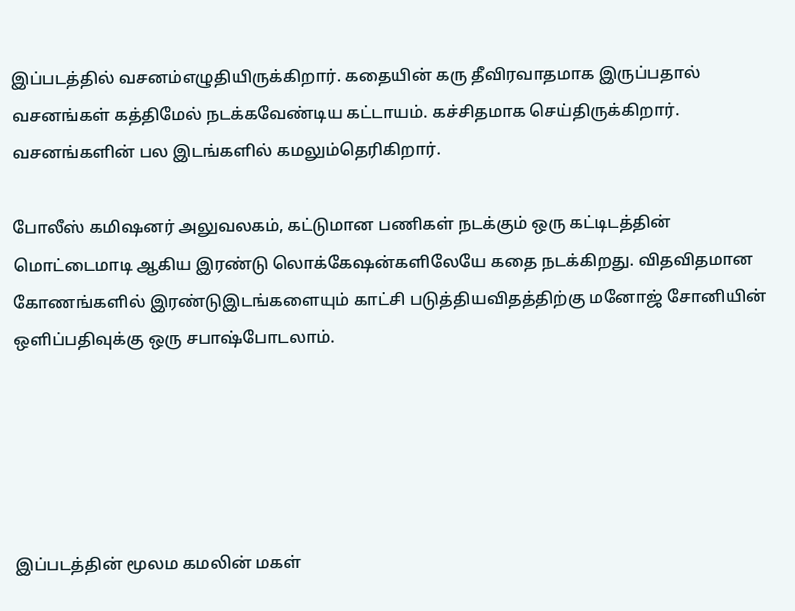இப்படத்தில் வசனம்எழுதியிருக்கிறார். கதையின் கரு தீவிரவாதமாக இருப்பதால் வசனங்கள் கத்திமேல் நடக்கவேண்டிய கட்டாயம். கச்சிதமாக செய்திருக்கிறார். வசனங்களின் பல இடங்களில் கமலும்தெரிகிறார்.

போலீஸ் கமிஷனர் அலுவலகம், கட்டுமான பணிகள் நடக்கும் ஒரு கட்டிடத்தின் மொட்டைமாடி ஆகிய இரண்டு லொக்கேஷன்களிலேயே கதை நடக்கிறது. விதவிதமான கோணங்களில் இரண்டுஇடங்களையும் காட்சி படுத்தியவிதத்திற்கு மனோஜ் சோனியின் ஒளிப்பதிவுக்கு ஒரு சபாஷ்போடலாம்.





இப்படத்தின் மூலம கமலின் மகள்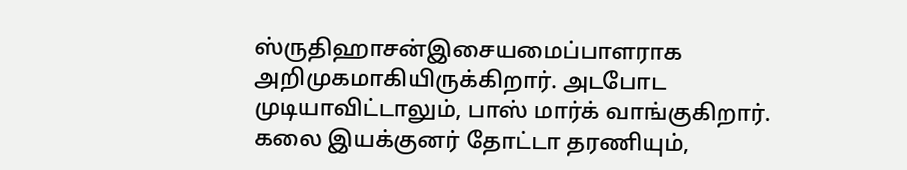ஸ்ருதிஹாசன்இசையமைப்பாளராக அறிமுகமாகியிருக்கிறார். அடபோட முடியாவிட்டாலும், பாஸ் மார்க் வாங்குகிறார்.  கலை இயக்குனர் தோட்டா தரணியும்,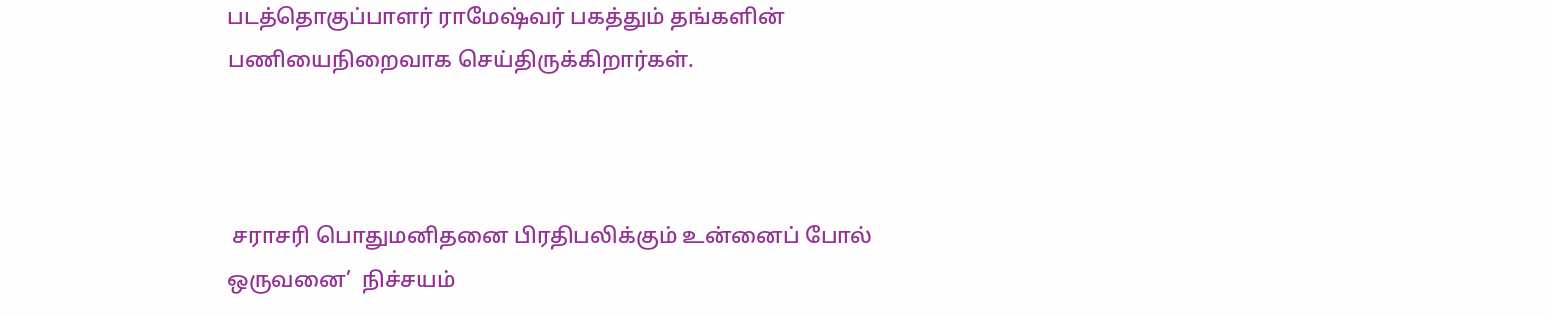படத்தொகுப்பாளர் ராமேஷ்வர் பகத்தும் தங்களின் பணியைநிறைவாக செய்திருக்கிறார்கள்.



 சராசரி பொதுமனிதனை பிரதிபலிக்கும் உன்னைப் போல் ஒருவனை’  நிச்சயம்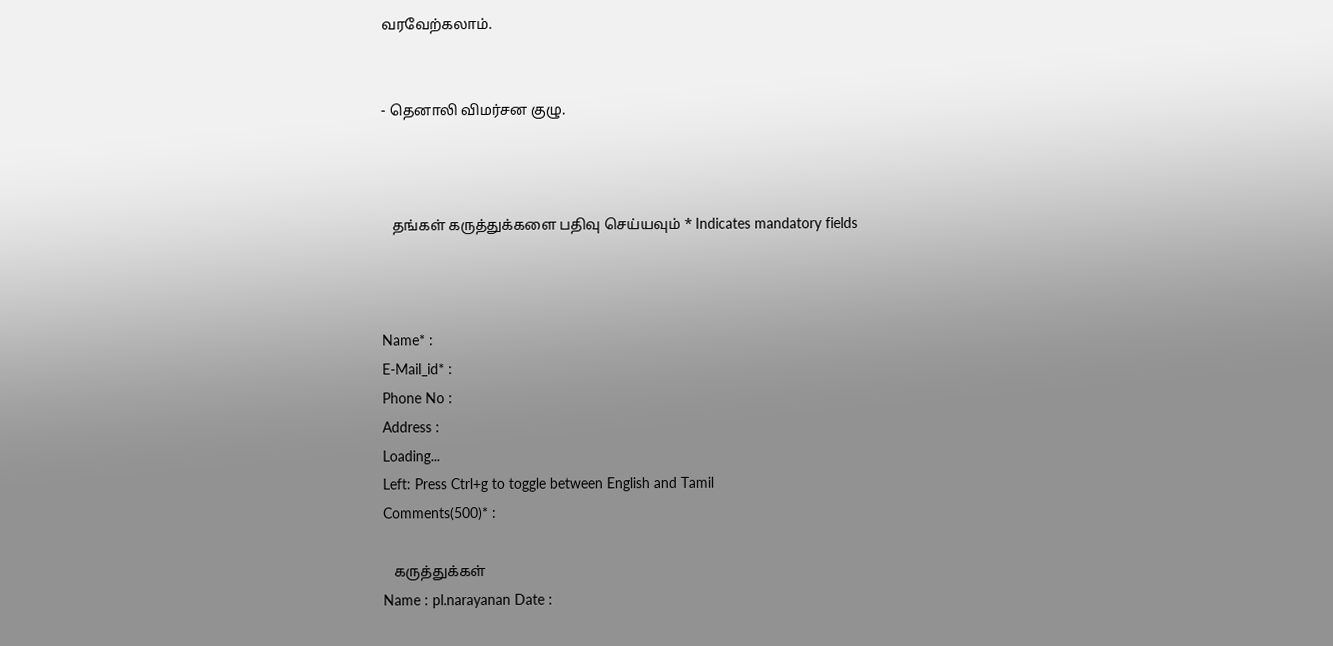வரவேற்கலாம்.


- தெனாலி விமர்சன குழு.



   தங்கள் கருத்துக்களை பதிவு செய்யவும் * Indicates mandatory fields



Name* :
E-Mail_id* :
Phone No :
Address :
Loading...
Left: Press Ctrl+g to toggle between English and Tamil
Comments(500)* :

   கருத்துக்கள்
Name : pl.narayanan Date :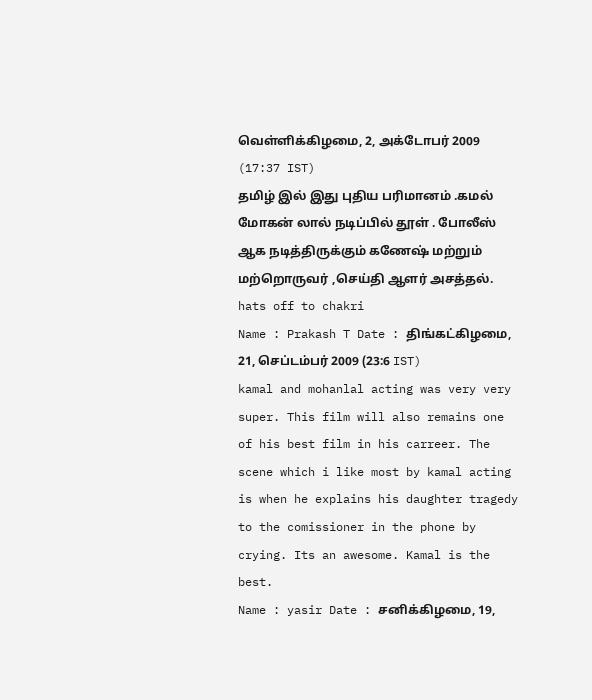வெள்ளிக்கிழமை, 2, அக்டோபர் 2009 (17:37 IST)
தமிழ் இல் இது புதிய பரிமானம் .கமல் மோகன் லால் நடிப்பில் தூள் . போலீஸ் ஆக நடித்திருக்கும் கணேஷ் மற்றும் மற்றொருவர் ,செய்தி ஆளர் அசத்தல். hats off to chakri
Name : Prakash T Date : திங்கட்கிழமை, 21, செப்டம்பர் 2009 (23:6 IST)
kamal and mohanlal acting was very very super. This film will also remains one of his best film in his carreer. The scene which i like most by kamal acting is when he explains his daughter tragedy to the comissioner in the phone by crying. Its an awesome. Kamal is the best.
Name : yasir Date : சனிக்கிழமை, 19,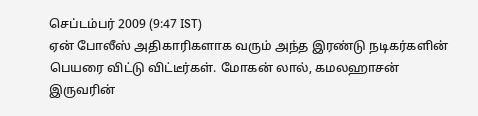செப்டம்பர் 2009 (9:47 IST)
ஏன் போலீஸ் அதிகாரிகளாக வரும் அந்த இரண்டு நடிகர்களின் பெயரை விட்டு விட்டீர்கள். மோகன் லால், கமலஹாசன் இருவரின்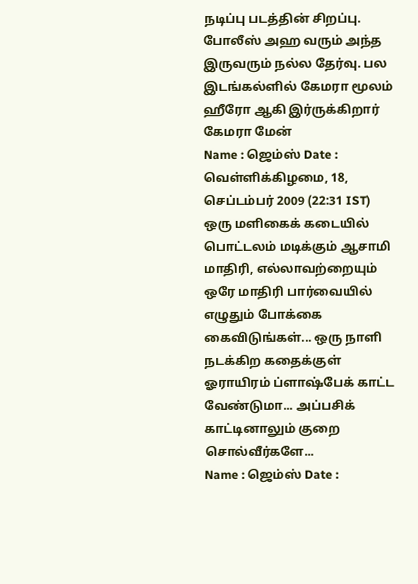நடிப்பு படத்தின் சிறப்பு. போலீஸ் அஹ வரும் அந்த இருவரும் நல்ல தேர்வு. பல இடங்கல்ளில் கேமரா மூலம் ஹீரோ ஆகி இர்ருக்கிறார் கேமரா மேன்
Name : ஜெம்ஸ் Date : வெள்ளிக்கிழமை, 18, செப்டம்பர் 2009 (22:31 IST)
ஒரு மளிகைக் கடையில் பொட்டலம் மடிக்கும் ஆசாமி மாதிரி, எல்லாவற்றையும் ஒரே மாதிரி பார்வையில் எழுதும் போக்கை கைவிடுங்கள்... ஒரு நாளி நடக்கிற கதைக்குள் ஓராயிரம் ப்ளாஷ்பேக் காட்ட வேண்டுமா... அப்பசிக் காட்டினாலும் குறை சொல்வீர்களே...
Name : ஜெம்ஸ் Date :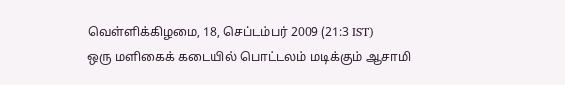வெள்ளிக்கிழமை, 18, செப்டம்பர் 2009 (21:3 IST)
ஒரு மளிகைக் கடையில் பொட்டலம் மடிக்கும் ஆசாமி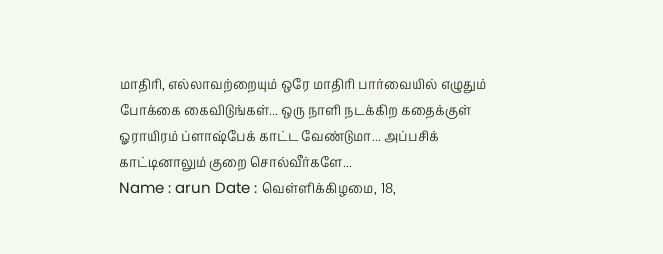மாதிரி, எல்லாவற்றையும் ஒரே மாதிரி பார்வையில் எழுதும் போக்கை கைவிடுங்கள்... ஒரு நாளி நடக்கிற கதைக்குள் ஓராயிரம் ப்ளாஷ்பேக் காட்ட வேண்டுமா... அப்பசிக் காட்டினாலும் குறை சொல்வீர்களே...
Name : arun Date : வெள்ளிக்கிழமை, 18,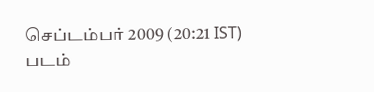செப்டம்பர் 2009 (20:21 IST)
படம்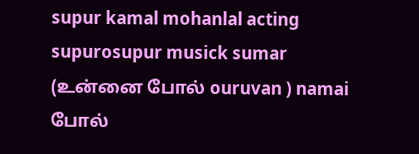supur kamal mohanlal acting supurosupur musick sumar (உன்னை போல் ouruvan ) namai போல்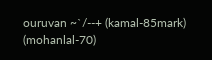ouruvan ~`/--+ (kamal-85mark) (mohanlal-70)